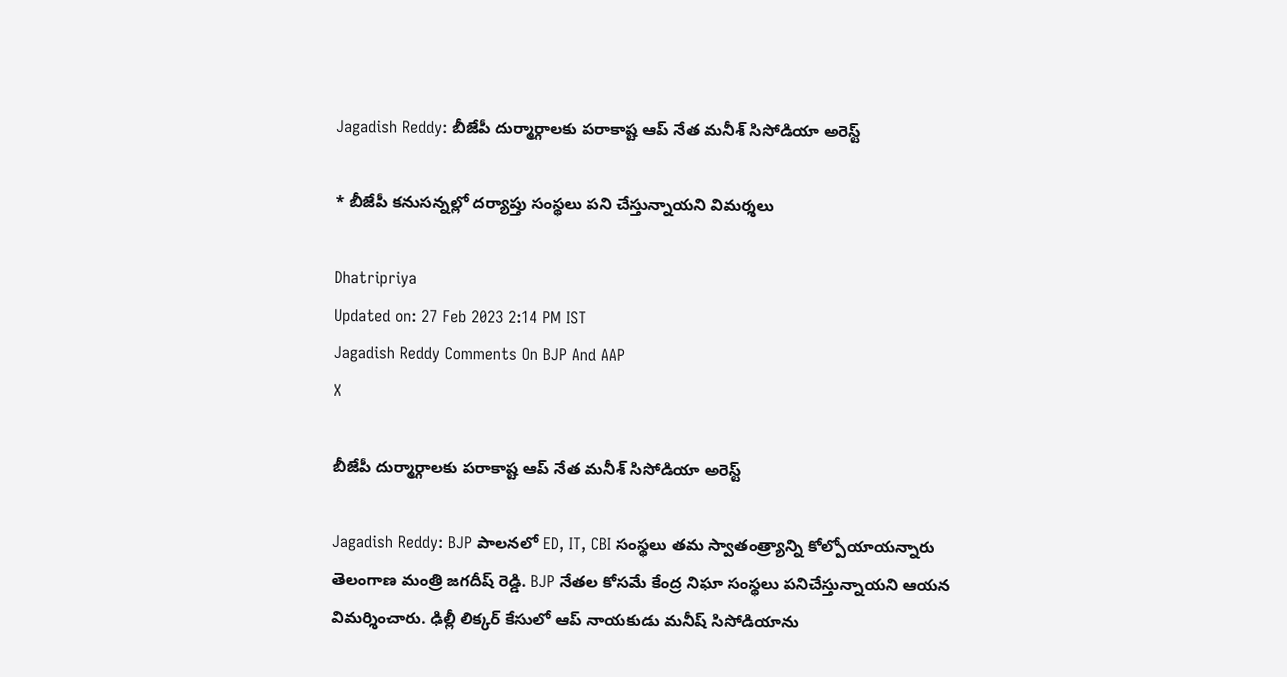Jagadish Reddy: బీజేపీ దుర్మార్గాలకు పరాకాష్ట ఆప్ నేత మనీశ్‌ సిసోడియా అరెస్ట్

* బీజేపీ కనుసన్నల్లో దర్యాప్తు సంస్థలు పని చేస్తున్నాయని విమర్శలు

Dhatripriya
Updated on: 27 Feb 2023 2:14 PM IST
Jagadish Reddy Comments On BJP And AAP
X

బీజేపీ దుర్మార్గాలకు పరాకాష్ట ఆప్ నేత మనీశ్‌ సిసోడియా అరెస్ట్

Jagadish Reddy: BJP పాలనలో ED, IT, CBI సంస్థలు తమ స్వాతంత్ర్యాన్ని కోల్పోయాయన్నారు తెలంగాణ మంత్రి జగదీష్ రెడ్డి. BJP నేతల కోసమే కేంద్ర నిఘా సంస్థలు పనిచేస్తున్నాయని ఆయన విమర్శించారు. ఢిల్లీ లిక్కర్ కేసులో ఆప్ నాయకుడు మనీష్ సిసోడియాను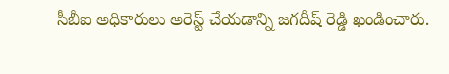సీబీఐ అధికారులు అరెస్ట్ చేయడాన్ని జగదీష్ రెడ్డి ఖండించారు.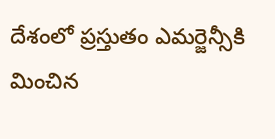దేశంలో ప్రస్తుతం ఎమర్జెన్సీకి మించిన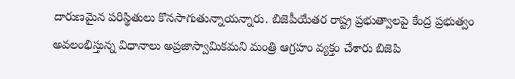దారుణమైన పరిస్థితులు కొనసాగుతున్నాయన్నారు. బిజెపీయేతర రాష్ట్ర ప్రభుత్వాలపై కేంద్ర ప్రభుత్వం అవలంభిస్తున్న విధానాలు అప్రజాస్వామికమని మంత్రి ఆగ్రహం వ్యక్తం చేశారు బిజెపి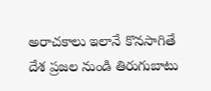అరాచకాలు ఇలానే కొనసాగితే దేశ ప్రజల నుండి తిరుగుబాటు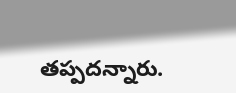తప్పదన్నారు.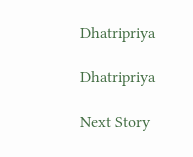Dhatripriya

Dhatripriya

Next Story